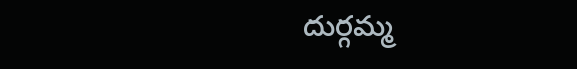దుర్గమ్మ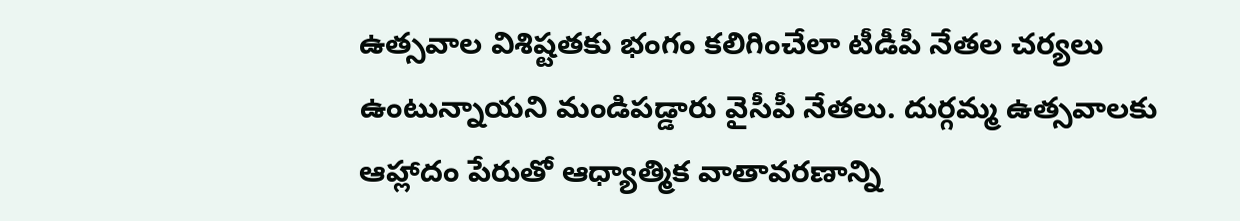ఉత్సవాల విశిష్టతకు భంగం కలిగించేలా టీడీపీ నేతల చర్యలు ఉంటున్నాయని మండిపడ్డారు వైసీపీ నేతలు. దుర్గమ్మ ఉత్సవాలకు ఆహ్లాదం పేరుతో ఆధ్యాత్మిక వాతావరణాన్ని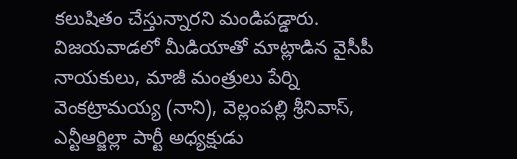కలుషితం చేస్తున్నారని మండిపడ్డారు. విజయవాడలో మీడియాతో మాట్లాడిన వైసీపీ నాయకులు, మాజీ మంత్రులు పేర్ని వెంకట్రామయ్య (నాని), వెల్లంపల్లి శ్రీనివాస్, ఎన్టీఆర్జిల్లా పార్టీ అధ్యక్షుడు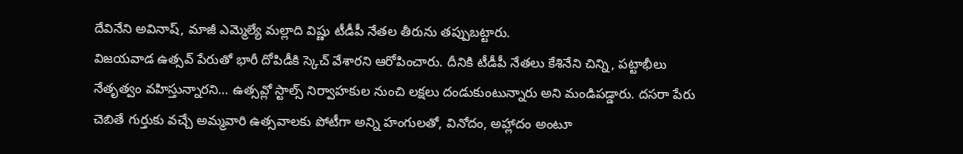దేవినేని అవినాష్, మాజీ ఎమ్మెల్యే మల్లాది విష్ణు టీడీపీ నేతల తీరును తప్పుబట్టారు.
విజయవాడ ఉత్సవ్ పేరుతో భారీ దోపిడీకి స్కెచ్ వేశారని ఆరోపించారు. దీనికి టీడీపీ నేతలు కేశినేని చిన్ని, పట్టాభీలు నేతృత్వం వహిస్తున్నారని… ఉత్సవ్లో స్టాల్స్ నిర్వాహకుల నుంచి లక్షలు దండుకుంటున్నారు అని మండిపడ్డారు. దసరా పేరు చెబితే గుర్తుకు వచ్చే అమ్మవారి ఉత్సవాలకు పోటీగా అన్ని హంగులతో, వినోదం, అహ్లాదం అంటూ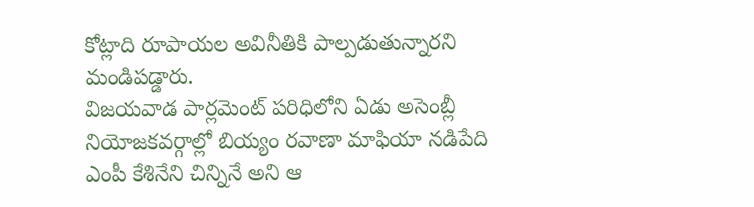కోట్లాది రూపాయల అవినీతికి పాల్పడుతున్నారని మండిపడ్డారు.
విజయవాడ పార్లమెంట్ పరిధిలోని ఏడు అసెంబ్లీ నియోజకవర్గాల్లో బియ్యం రవాణా మాఫియా నడిపేది ఎంపీ కేశినేని చిన్నినే అని ఆ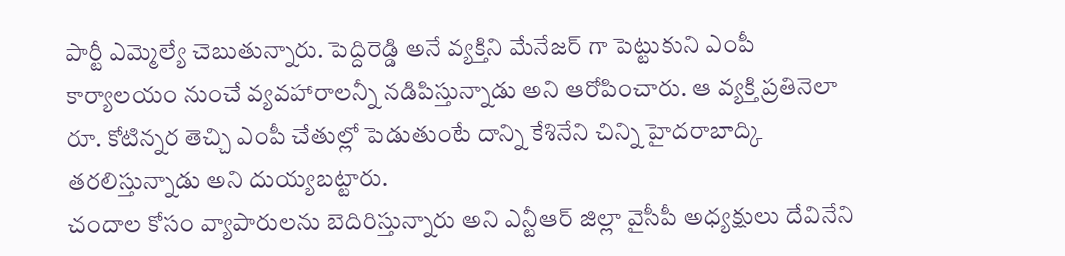పార్టీ ఎమ్మెల్యే చెబుతున్నారు. పెద్దిరెడ్డి అనే వ్యక్తిని మేనేజర్ గా పెట్టుకుని ఎంపీ కార్యాలయం నుంచే వ్యవహారాలన్నీ నడిపిస్తున్నాడు అని ఆరోపించారు. ఆ వ్యక్తి ప్రతినెలా రూ. కోటిన్నర తెచ్చి ఎంపీ చేతుల్లో పెడుతుంటే దాన్ని కేశినేని చిన్ని హైదరాబాద్కి తరలిస్తున్నాడు అని దుయ్యబట్టారు.
చందాల కోసం వ్యాపారులను బెదిరిస్తున్నారు అని ఎన్టీఆర్ జిల్లా వైసీపీ అధ్యక్షులు దేవినేని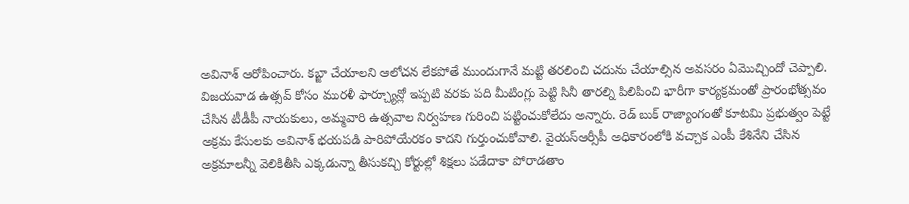అవినాశ్ ఆరోపించారు. కబ్జా చేయాలని ఆలోచన లేకపోతే ముందుగానే మట్టి తరలించి చదును చేయాల్సిన అవసరం ఏమొచ్చిందో చెప్పాలి. విజయవాడ ఉత్సవ్ కోసం మురళీ ఫార్చ్యూన్లో ఇప్పటి వరకు పది మీటింగ్లు పెట్టి సినీ తారల్ని పిలిపించి భారీగా కార్యక్రమంతో ప్రారంభోత్సవం చేసిన టీడీపీ నాయకులు, అమ్మవారి ఉత్సవాల నిర్వహణ గురించి పట్టించుకోలేదు అన్నారు. రెడ్ బుక్ రాజ్యాంగంతో కూటమి ప్రభుత్వం పెట్టే అక్రమ కేసులకు అవినాశ్ భయపడి పారిపోయేరకం కాదని గుర్తుంచుకోవాలి. వైయస్ఆర్సీపీ అధికారంలోకి వచ్చాక ఎంపీ కేశినేని చేసిన అక్రమాలన్నీ వెలికితీసి ఎక్కడున్నా తీసుకచ్చి కోర్టుల్లో శిక్షలు పడేదాకా పోరాడతాం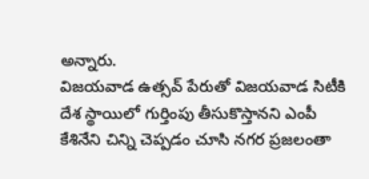అన్నారు.
విజయవాడ ఉత్సవ్ పేరుతో విజయవాడ సిటీకి దేశ స్థాయిలో గుర్తింపు తీసుకొస్తానని ఎంపీ కేశినేని చిన్ని చెప్పడం చూసి నగర ప్రజలంతా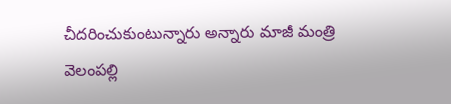చీదరించుకుంటున్నారు అన్నారు మాజీ మంత్రి వెలంపల్లి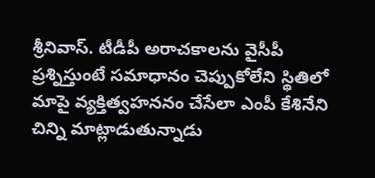శ్రీనివాస్. టీడీపీ అరాచకాలను వైసీపీ ప్రశ్నిస్తుంటే సమాధానం చెప్పుకోలేని స్థితిలో మాపై వ్యక్తిత్వహననం చేసేలా ఎంపీ కేశినేని చిన్ని మాట్లాడుతున్నాడు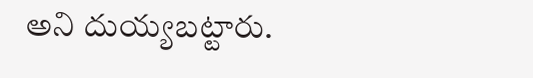అని దుయ్యబట్టారు.